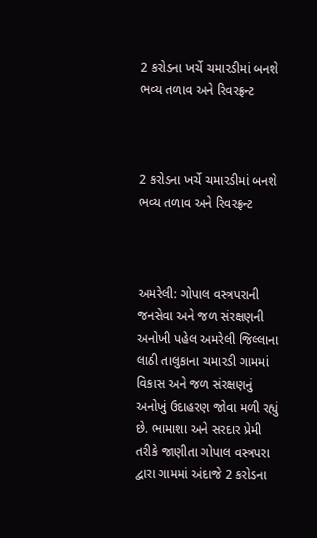2 કરોડના ખર્ચે ચમારડીમાં બનશે ભવ્ય તળાવ અને રિવરફ્રન્ટ



2 કરોડના ખર્ચે ચમારડીમાં બનશે ભવ્ય તળાવ અને રિવરફ્રન્ટ



અમરેલી: ગોપાલ વસ્ત્રપરાની જનસેવા અને જળ સંરક્ષણની અનોખી પહેલ અમરેલી જિલ્લાના લાઠી તાલુકાના ચમારડી ગામમાં વિકાસ અને જળ સંરક્ષણનું અનોખું ઉદાહરણ જોવા મળી રહ્યું છે. ભામાશા અને સરદાર પ્રેમી તરીકે જાણીતા ગોપાલ વસ્ત્રપરા દ્વારા ગામમાં અંદાજે 2 કરોડના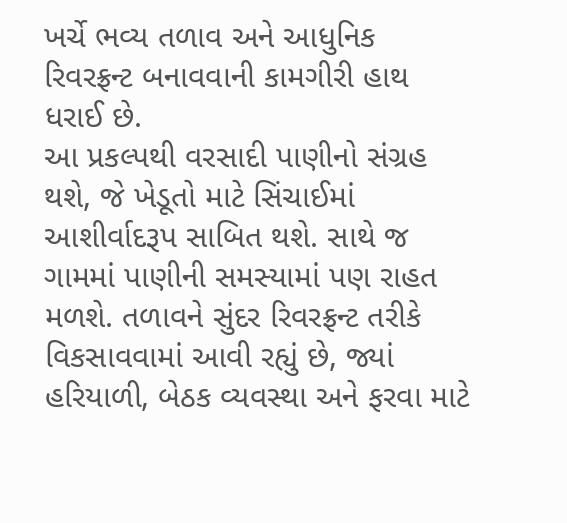ખર્ચે ભવ્ય તળાવ અને આધુનિક રિવરફ્રન્ટ બનાવવાની કામગીરી હાથ ધરાઈ છે.
આ પ્રકલ્પથી વરસાદી પાણીનો સંગ્રહ થશે, જે ખેડૂતો માટે સિંચાઈમાં આશીર્વાદરૂપ સાબિત થશે. સાથે જ ગામમાં પાણીની સમસ્યામાં પણ રાહત મળશે. તળાવને સુંદર રિવરફ્રન્ટ તરીકે વિકસાવવામાં આવી રહ્યું છે, જ્યાં હરિયાળી, બેઠક વ્યવસ્થા અને ફરવા માટે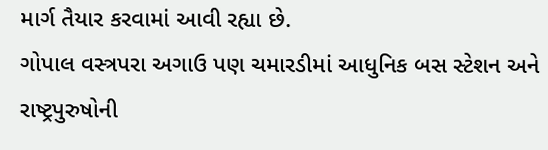માર્ગ તૈયાર કરવામાં આવી રહ્યા છે.
ગોપાલ વસ્ત્રપરા અગાઉ પણ ચમારડીમાં આધુનિક બસ સ્ટેશન અને રાષ્ટ્રપુરુષોની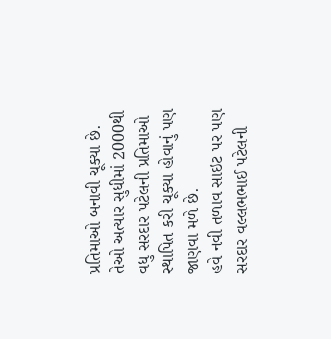પ્રતિમાઓ બનાવી ચૂક્યા છે. તેઓ અત્યાર સુધીમાં 2000થી વધુ સરદાર પટેલની પ્રતિમાઓ સ્થાપિત કરી ચૂક્યા હોવાનું પણ જાણવા મળે છે.
હવે નવી તળાવ સાઇટ પર પણ સરદાર વલ્લભભાઈ પટેલની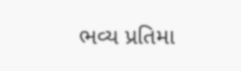ભવ્ય પ્રતિમા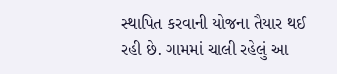સ્થાપિત કરવાની યોજના તૈયાર થઈ રહી છે. ગામમાં ચાલી રહેલું આ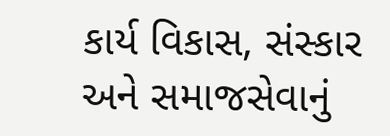કાર્ય વિકાસ, સંસ્કાર અને સમાજસેવાનું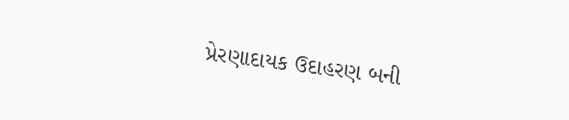પ્રેરણાદાયક ઉદાહરણ બની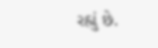રહ્યું છે.